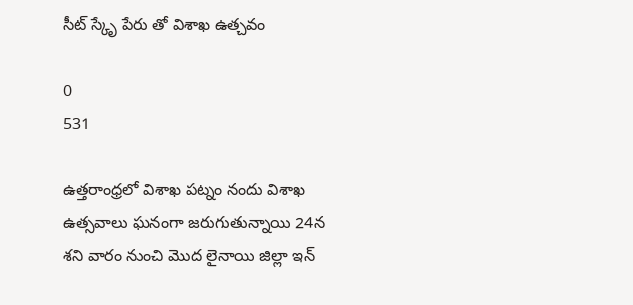సీట్ స్కృే పేరు తో విశాఖ ఉత్చవం

0
531

ఉత్తరాంధ్రలో విశాఖ పట్నం నందు విశాఖ ఉత్సవాలు ఘనంగా జరుగుతున్నాయి 24న శని వారం నుంచి మొద లైనాయి జిల్లా ఇన్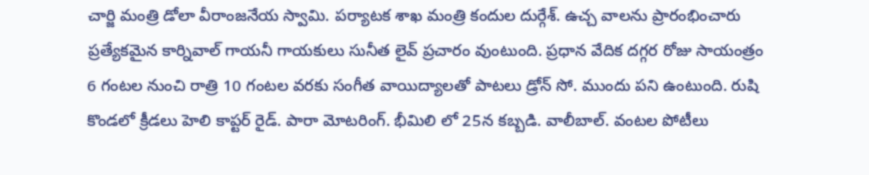చార్జి మంత్రి డోలా వీరాంజనేయ స్వామి. పర్యాటక శాఖ మంత్రి కందుల దుర్గేశ్. ఉచ్చ వాలను ప్రారంభించారు  ప్రత్యేకమైన కార్నివాల్ గాయనీ గాయకులు సునీత లైవ్ ప్రచారం వుంటుంది. ప్రధాన వేదిక దగ్గర రోజు సాయంత్రం 6 గంటల నుంచి రాత్రి 10 గంటల వరకు సంగీత వాయిద్యాలతో పాటలు డ్రోన్ సో. ముందు పని ఉంటుంది. రుషి కొండలో క్రీడలు హెలి కాప్టర్ రైడ్. పారా మోటరింగ్. భీమిలి లో 25న కబ్బడి. వాలీబాల్. వంటల పోటీలు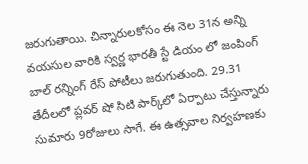జరుగుతాయి. చిన్నారులకోసం ఈ నెల 31న అన్ని వయసుల వారికి స్వర్ణ భారతీ స్టే డియం లో జంపింగ్ బాల్ రన్నింగ్ రేస్ పోటీలు జరుగుతుంది. 29.31 తేదీలలో ప్లవర్ షో సిటి పార్క్‌లో ఏర్పాటు చేస్తున్నారు సుమారు 9రోజులు సాగే. ఈ ఉత్సవాల నిర్వహణకు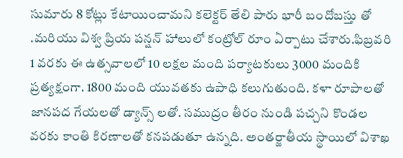సుమారు 8 కోట్లు కేటాయించామని కలెక్టర్ తేలి పారు భారీ బందోబస్తు తో .మరియు విశ్వ ప్రియ పన్షన్ హాలులో కంట్రోల్ రూం ఏర్పాటు చేశారు.ఫిబ్రవరి 1 వరకు ఈ ఉత్సవాలలో 10 లక్షల మంది పర్యాటకులు 3000 మందికి ప్రత్యక్షంగా. 1800 మంది యువతకు ఉపాధి కలుగుతుంది. కళా రూపాలతో జానపద గేయలతో డ్యాన్స్ లతో. సముద్రం తీరం నుండి పచ్చని కొండల వరకు కాంతి కిరణాలతో కనపడుతూ ఉన్నది. అంతర్జాతీయ స్థాయిలో విశాఖ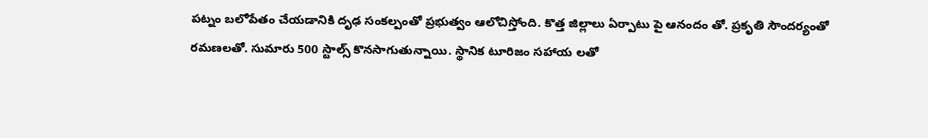పట్నం బలోపేతం చేయడానికి దృఢ సంకల్పంతో ప్రభుత్వం ఆలోచిస్తోంది. కొత్త జిల్లాలు ఏర్పాటు పై ఆనందం తో. ప్రకృతి సౌందర్యంతో రమణలతో. సుమారు 500 స్టాల్స్ కొనసాగుతున్నాయి. స్థానిక టూరిజం సహాయ లతో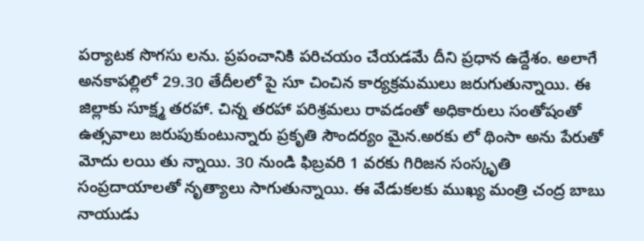పర్యాటక సొగసు లను. ప్రపంచానికి పరిచయం చేయడమే దీని ప్రధాన ఉద్దేశం. అలాగే అనకాపల్లిలో 29.30 తేదీలలో పై సూ చించిన కార్యక్రమములు జరుగుతున్నాయి. ఈ జిల్లాకు సూక్ష్మ తరహా. చిన్న తరహా పరిశ్రమలు రావడంతో అధికారులు సంతోషంతో ఉత్సవాలు జరుపుకుంటున్నారు ప్రకృతి సౌందర్యం మైన.అరకు లో థింసా అను పేరుతో మోదు లయి తు న్నాయి. 30 నుండి ఫిబ్రవరి 1 వరకు గిరిజన సంస్కృతి సంప్రదాయాలతో నృత్యాలు సాగుతున్నాయి. ఈ వేడుకలకు ముఖ్య మంత్రి చంద్ర బాబు నాయుడు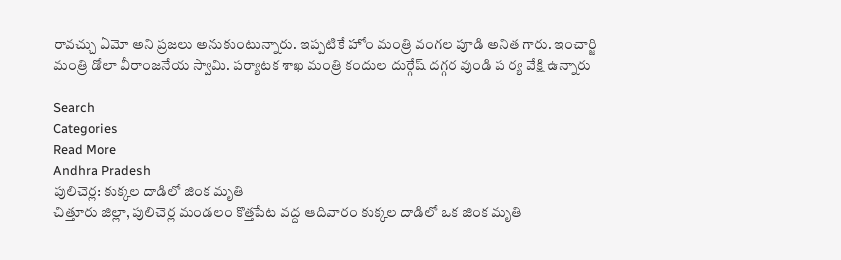రావచ్చు ఏమో అని ప్రజలు అనుకుంటున్నారు. ఇప్పటికే హోం మంత్రి వంగల పూడి అనిత గారు. ఇంచార్జి మంత్రి డోలా వీరాంజనేయ స్వామి. పర్యాటక శాఖ మంత్రి కందుల దుర్గేష్ దగ్గర వుండి ప ర్య వేక్షి ఉన్నారు

Search
Categories
Read More
Andhra Pradesh
పులిచెర్ల: కుక్కల దాడిలో జింక మృతి
చిత్తూరు జిల్లా, పులిచెర్ల మండలం కొత్తపేట వద్ద ఆదివారం కుక్కల దాడిలో ఒక జింక మృతి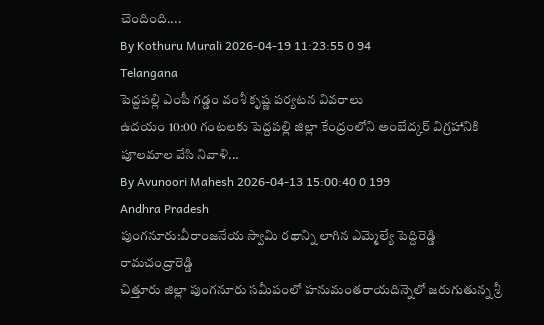చెందింది....
By Kothuru Murali 2026-04-19 11:23:55 0 94
Telangana
పెద్దపల్లి ఎంపీ గడ్డం వంశీ కృష్ణ పర్యటన వివరాలు
ఉదయం 10:00 గంటలకు పెద్దపల్లి జిల్లా కేంద్రంలోని అంబేద్కర్ విగ్రహానికి పూలమాల వేసి నివాళి...
By Avunoori Mahesh 2026-04-13 15:00:40 0 199
Andhra Pradesh
పుంగనూరు:వీరాంజనేయ స్వామి రథాన్ని లాగిన ఎమ్మెల్యే పెద్దిరెడ్డి రామచంద్రారెడ్డి
చిత్తూరు జిల్లా పుంగనూరు సమీపంలో హనుమంతరాయదిన్నెలో జరుగుతున్న శ్రీ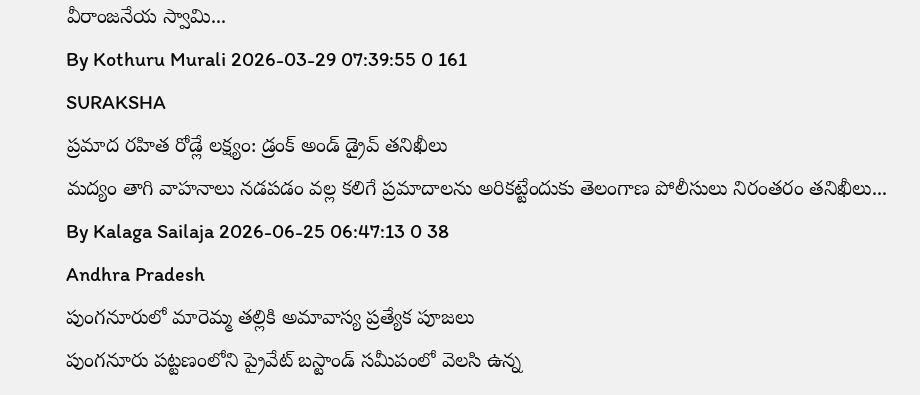వీరాంజనేయ స్వామి...
By Kothuru Murali 2026-03-29 07:39:55 0 161
SURAKSHA
ప్రమాద రహిత రోడ్లే లక్ష్యం: డ్రంక్ అండ్ డ్రైవ్ తనిఖీలు
మద్యం తాగి వాహనాలు నడపడం వల్ల కలిగే ప్రమాదాలను అరికట్టేందుకు తెలంగాణ పోలీసులు నిరంతరం తనిఖీలు...
By Kalaga Sailaja 2026-06-25 06:47:13 0 38
Andhra Pradesh
పుంగనూరులో మారెమ్మ తల్లికి అమావాస్య ప్రత్యేక పూజలు
పుంగనూరు పట్టణంలోని ప్రైవేట్ బస్టాండ్ సమీపంలో వెలసి ఉన్న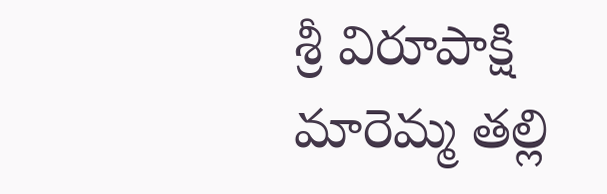శ్రీ విరూపాక్షి మారెమ్మ తల్లి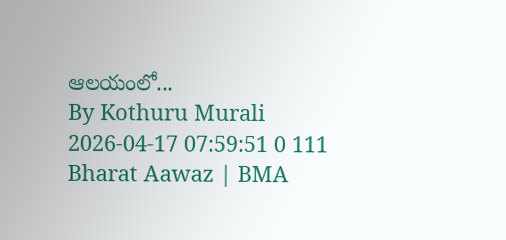ఆలయంలో...
By Kothuru Murali 2026-04-17 07:59:51 0 111
Bharat Aawaz | BMA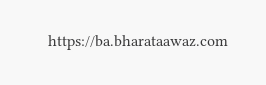https://ba.bharataawaz.com